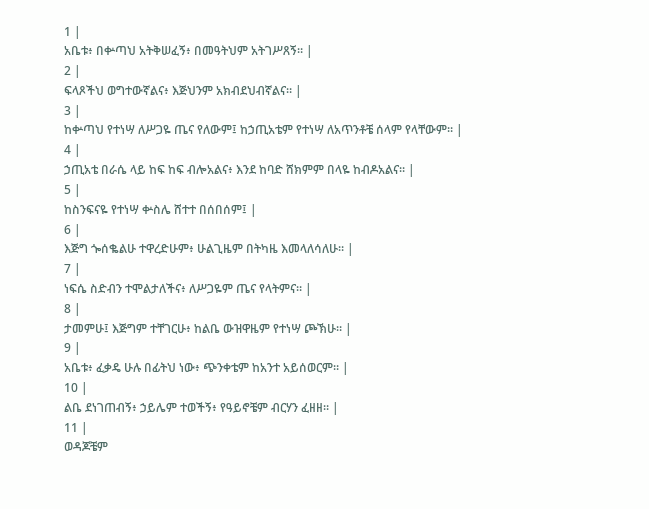1 |
አቤቱ፥ በቍጣህ አትቅሠፈኝ፥ በመዓትህም አትገሥጸኝ። |
2 |
ፍላጾችህ ወግተውኛልና፥ እጅህንም አክብደህብኛልና። |
3 |
ከቍጣህ የተነሣ ለሥጋዬ ጤና የለውም፤ ከኃጢአቴም የተነሣ ለአጥንቶቼ ሰላም የላቸውም። |
4 |
ኃጢአቴ በራሴ ላይ ከፍ ከፍ ብሎአልና፥ እንደ ከባድ ሸክምም በላዬ ከብዶአልና። |
5 |
ከስንፍናዬ የተነሣ ቍስሌ ሸተተ በሰበሰም፤ |
6 |
እጅግ ጐሰቈልሁ ተዋረድሁም፥ ሁልጊዜም በትካዜ እመላለሳለሁ። |
7 |
ነፍሴ ስድብን ተሞልታለችና፥ ለሥጋዬም ጤና የላትምና። |
8 |
ታመምሁ፤ እጅግም ተቸገርሁ፥ ከልቤ ውዝዋዜም የተነሣ ጮኽሁ። |
9 |
አቤቱ፥ ፈቃዴ ሁሉ በፊትህ ነው፥ ጭንቀቴም ከአንተ አይሰወርም። |
10 |
ልቤ ደነገጠብኝ፥ ኃይሌም ተወችኝ፥ የዓይኖቼም ብርሃን ፈዘዘ። |
11 |
ወዳጆቼም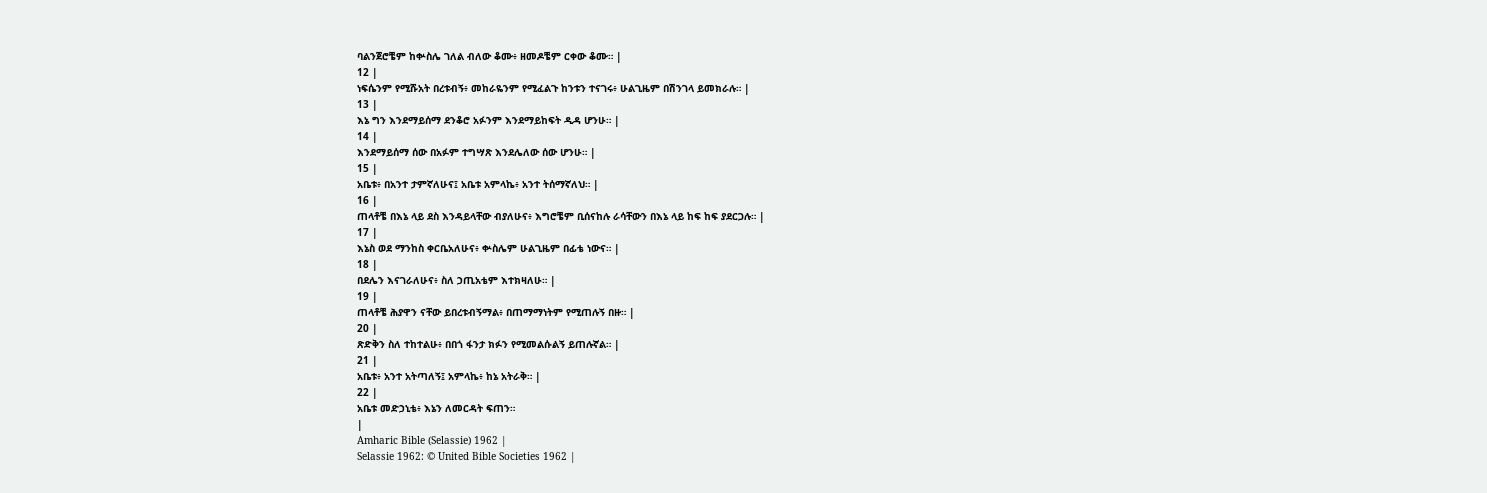ባልንጀሮቼም ከቍስሌ ገለል ብለው ቆሙ፥ ዘመዶቼም ርቀው ቆሙ። |
12 |
ነፍሴንም የሚሹአት በረቱብኝ፥ መከራዬንም የሚፈልጉ ከንቱን ተናገሩ፥ ሁልጊዜም በሽንገላ ይመክራሉ። |
13 |
እኔ ግን እንደማይሰማ ደንቆሮ አፉንም እንደማይከፍት ዲዳ ሆንሁ። |
14 |
እንደማይሰማ ሰው በአፉም ተግሣጽ እንደሌለው ሰው ሆንሁ። |
15 |
አቤቱ፥ በአንተ ታምኛለሁና፤ አቤቱ አምላኬ፥ አንተ ትሰማኛለህ። |
16 |
ጠላቶቼ በእኔ ላይ ደስ እንዳይላቸው ብያለሁና፥ እግሮቼም ቢሰናከሉ ራሳቸውን በእኔ ላይ ከፍ ከፍ ያደርጋሉ። |
17 |
እኔስ ወደ ማንከስ ቀርቤአለሁና፥ ቍስሌም ሁልጊዜም በፊቴ ነውና። |
18 |
በደሌን እናገራለሁና፥ ስለ ኃጢአቴም እተክዛለሁ። |
19 |
ጠላቶቼ ሕያዋን ናቸው ይበረቱብኝማል፥ በጠማማነትም የሚጠሉኝ በዙ። |
20 |
ጽድቅን ስለ ተከተልሁ፥ በበጎ ፋንታ ክፉን የሚመልሱልኝ ይጠሉኛል። |
21 |
አቤቱ፥ አንተ አትጣለኝ፤ አምላኬ፥ ከኔ አትራቅ። |
22 |
አቤቱ መድኃኒቴ፥ እኔን ለመርዳት ፍጠን።
|
Amharic Bible (Selassie) 1962 |
Selassie 1962: © United Bible Societies 1962 |